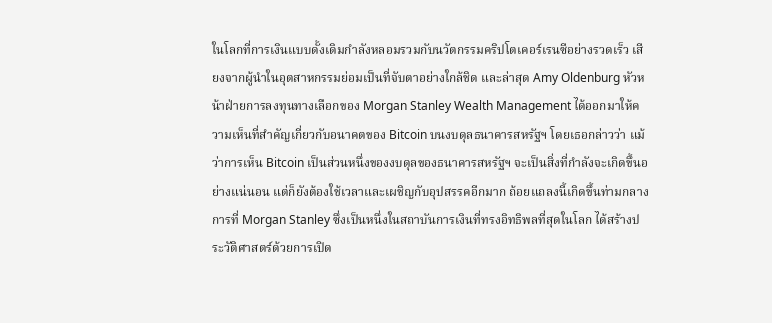ในโลกที่การเงินแบบดั้งเดิมกำลังหลอมรวมกับนวัตกรรมคริปโตเคอร์เรนซีอย่างรวดเร็ว เสียงจากผู้นำในอุตสาหกรรมย่อมเป็นที่จับตาอย่างใกล้ชิด และล่าสุด Amy Oldenburg หัวหน้าฝ่ายการลงทุนทางเลือกของ Morgan Stanley Wealth Management ได้ออกมาให้ความเห็นที่สำคัญเกี่ยวกับอนาคตของ Bitcoin บนงบดุลธนาคารสหรัฐฯ โดยเธอกล่าวว่า แม้ว่าการเห็น Bitcoin เป็นส่วนหนึ่งของงบดุลของธนาคารสหรัฐฯ จะเป็นสิ่งที่กำลังจะเกิดขึ้นอย่างแน่นอน แต่ก็ยังต้องใช้เวลาและเผชิญกับอุปสรรคอีกมาก ถ้อยแถลงนี้เกิดขึ้นท่ามกลางการที่ Morgan Stanley ซึ่งเป็นหนึ่งในสถาบันการเงินที่ทรงอิทธิพลที่สุดในโลก ได้สร้างประวัติศาสตร์ด้วยการเปิด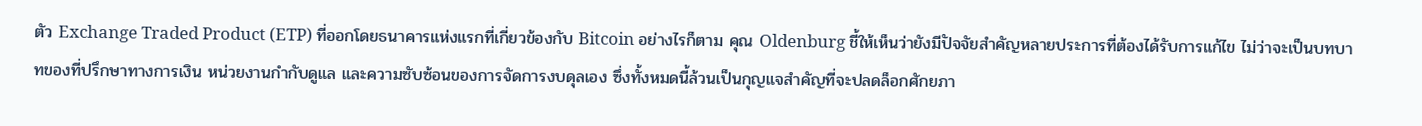ตัว Exchange Traded Product (ETP) ที่ออกโดยธนาคารแห่งแรกที่เกี่ยวข้องกับ Bitcoin อย่างไรก็ตาม คุณ Oldenburg ชี้ให้เห็นว่ายังมีปัจจัยสำคัญหลายประการที่ต้องได้รับการแก้ไข ไม่ว่าจะเป็นบทบาทของที่ปรึกษาทางการเงิน หน่วยงานกำกับดูแล และความซับซ้อนของการจัดการงบดุลเอง ซึ่งทั้งหมดนี้ล้วนเป็นกุญแจสำคัญที่จะปลดล็อกศักยภา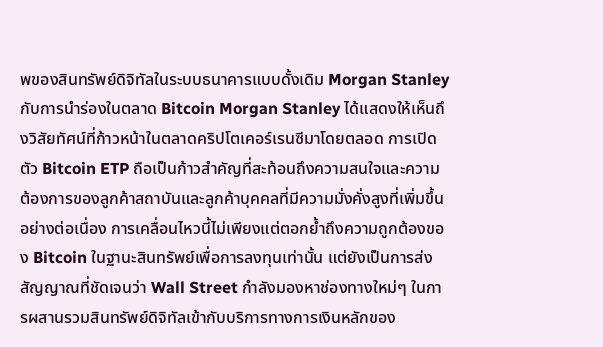พของสินทรัพย์ดิจิทัลในระบบธนาคารแบบดั้งเดิม Morgan Stanley กับการนำร่องในตลาด Bitcoin Morgan Stanley ได้แสดงให้เห็นถึงวิสัยทัศน์ที่ก้าวหน้าในตลาดคริปโตเคอร์เรนซีมาโดยตลอด การเปิดตัว Bitcoin ETP ถือเป็นก้าวสำคัญที่สะท้อนถึงความสนใจและความต้องการของลูกค้าสถาบันและลูกค้าบุคคลที่มีความมั่งคั่งสูงที่เพิ่มขึ้นอย่างต่อเนื่อง การเคลื่อนไหวนี้ไม่เพียงแต่ตอกย้ำถึงความถูกต้องของ Bitcoin ในฐานะสินทรัพย์เพื่อการลงทุนเท่านั้น แต่ยังเป็นการส่งสัญญาณที่ชัดเจนว่า Wall Street กำลังมองหาช่องทางใหม่ๆ ในการผสานรวมสินทรัพย์ดิจิทัลเข้ากับบริการทางการเงินหลักของ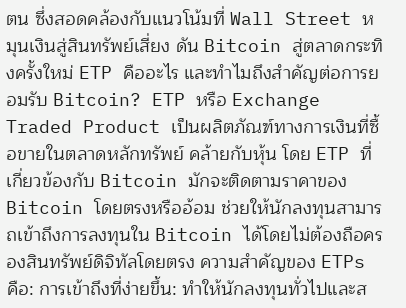ตน ซึ่งสอดคล้องกับแนวโน้มที่ Wall Street หมุนเงินสู่สินทรัพย์เสี่ยง ดัน Bitcoin สู่ตลาดกระทิงครั้งใหม่ ETP คืออะไร และทำไมถึงสำคัญต่อการยอมรับ Bitcoin? ETP หรือ Exchange Traded Product เป็นผลิตภัณฑ์ทางการเงินที่ซื้อขายในตลาดหลักทรัพย์ คล้ายกับหุ้น โดย ETP ที่เกี่ยวข้องกับ Bitcoin มักจะติดตามราคาของ Bitcoin โดยตรงหรืออ้อม ช่วยให้นักลงทุนสามารถเข้าถึงการลงทุนใน Bitcoin ได้โดยไม่ต้องถือครองสินทรัพย์ดิจิทัลโดยตรง ความสำคัญของ ETPs คือ: การเข้าถึงที่ง่ายขึ้น: ทำให้นักลงทุนทั่วไปและส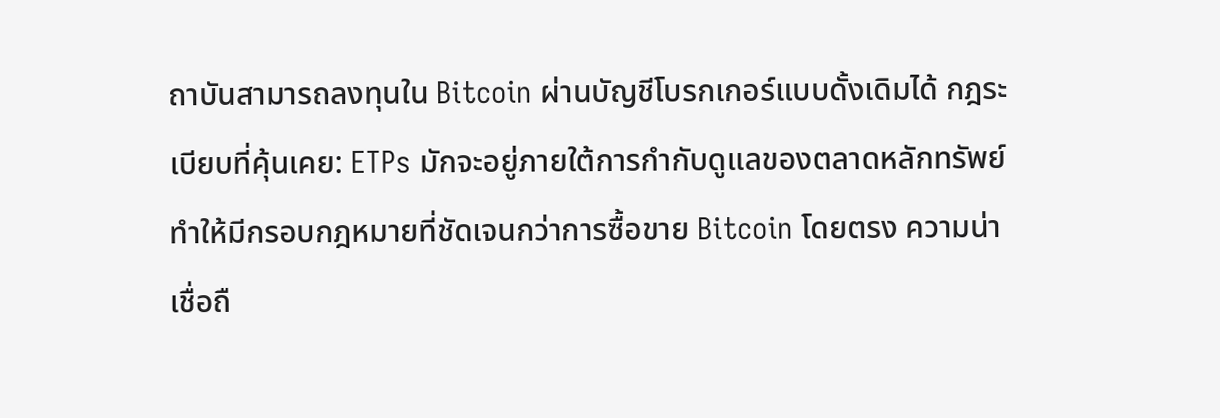ถาบันสามารถลงทุนใน Bitcoin ผ่านบัญชีโบรกเกอร์แบบดั้งเดิมได้ กฎระเบียบที่คุ้นเคย: ETPs มักจะอยู่ภายใต้การกำกับดูแลของตลาดหลักทรัพย์ ทำให้มีกรอบกฎหมายที่ชัดเจนกว่าการซื้อขาย Bitcoin โดยตรง ความน่าเชื่อถื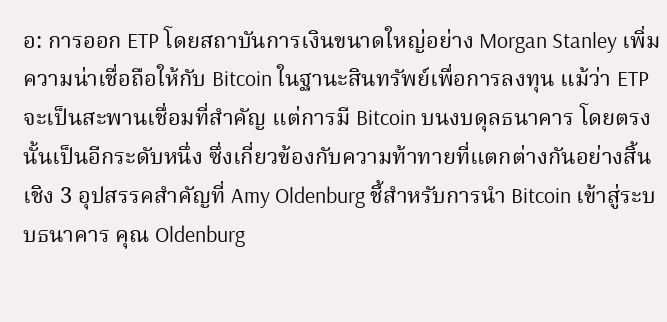อ: การออก ETP โดยสถาบันการเงินขนาดใหญ่อย่าง Morgan Stanley เพิ่มความน่าเชื่อถือให้กับ Bitcoin ในฐานะสินทรัพย์เพื่อการลงทุน แม้ว่า ETP จะเป็นสะพานเชื่อมที่สำคัญ แต่การมี Bitcoin บนงบดุลธนาคาร โดยตรงนั้นเป็นอีกระดับหนึ่ง ซึ่งเกี่ยวข้องกับความท้าทายที่แตกต่างกันอย่างสิ้นเชิง 3 อุปสรรคสำคัญที่ Amy Oldenburg ชี้สำหรับการนำ Bitcoin เข้าสู่ระบบธนาคาร คุณ Oldenburg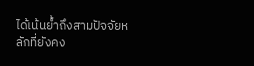ได้เน้นย้ำถึงสามปัจจัยหลักที่ยังคง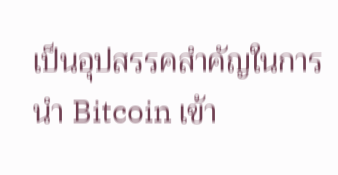เป็นอุปสรรคสำคัญในการนำ Bitcoin เข้า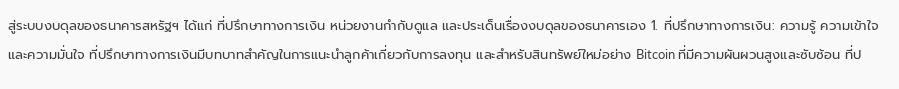สู่ระบบงบดุลของธนาคารสหรัฐฯ ได้แก่ ที่ปรึกษาทางการเงิน หน่วยงานกำกับดูแล และประเด็นเรื่องงบดุลของธนาคารเอง 1. ที่ปรึกษาทางการเงิน: ความรู้ ความเข้าใจ และความมั่นใจ ที่ปรึกษาทางการเงินมีบทบาทสำคัญในการแนะนำลูกค้าเกี่ยวกับการลงทุน และสำหรับสินทรัพย์ใหม่อย่าง Bitcoin ที่มีความผันผวนสูงและซับซ้อน ที่ป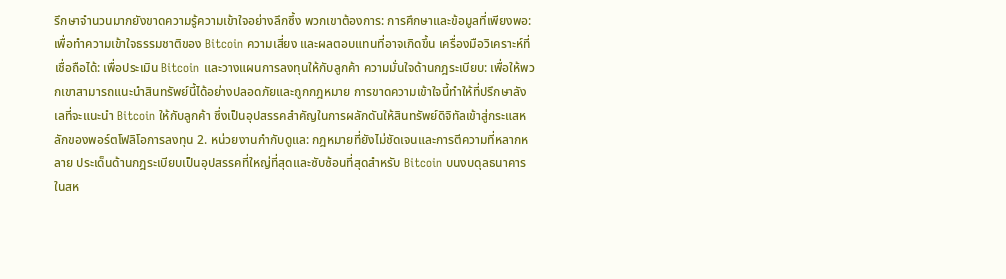รึกษาจำนวนมากยังขาดความรู้ความเข้าใจอย่างลึกซึ้ง พวกเขาต้องการ: การศึกษาและข้อมูลที่เพียงพอ: เพื่อทำความเข้าใจธรรมชาติของ Bitcoin ความเสี่ยง และผลตอบแทนที่อาจเกิดขึ้น เครื่องมือวิเคราะห์ที่เชื่อถือได้: เพื่อประเมิน Bitcoin และวางแผนการลงทุนให้กับลูกค้า ความมั่นใจด้านกฎระเบียบ: เพื่อให้พวกเขาสามารถแนะนำสินทรัพย์นี้ได้อย่างปลอดภัยและถูกกฎหมาย การขาดความเข้าใจนี้ทำให้ที่ปรึกษาลังเลที่จะแนะนำ Bitcoin ให้กับลูกค้า ซึ่งเป็นอุปสรรคสำคัญในการผลักดันให้สินทรัพย์ดิจิทัลเข้าสู่กระแสหลักของพอร์ตโฟลิโอการลงทุน 2. หน่วยงานกำกับดูแล: กฎหมายที่ยังไม่ชัดเจนและการตีความที่หลากหลาย ประเด็นด้านกฎระเบียบเป็นอุปสรรคที่ใหญ่ที่สุดและซับซ้อนที่สุดสำหรับ Bitcoin บนงบดุลธนาคาร ในสห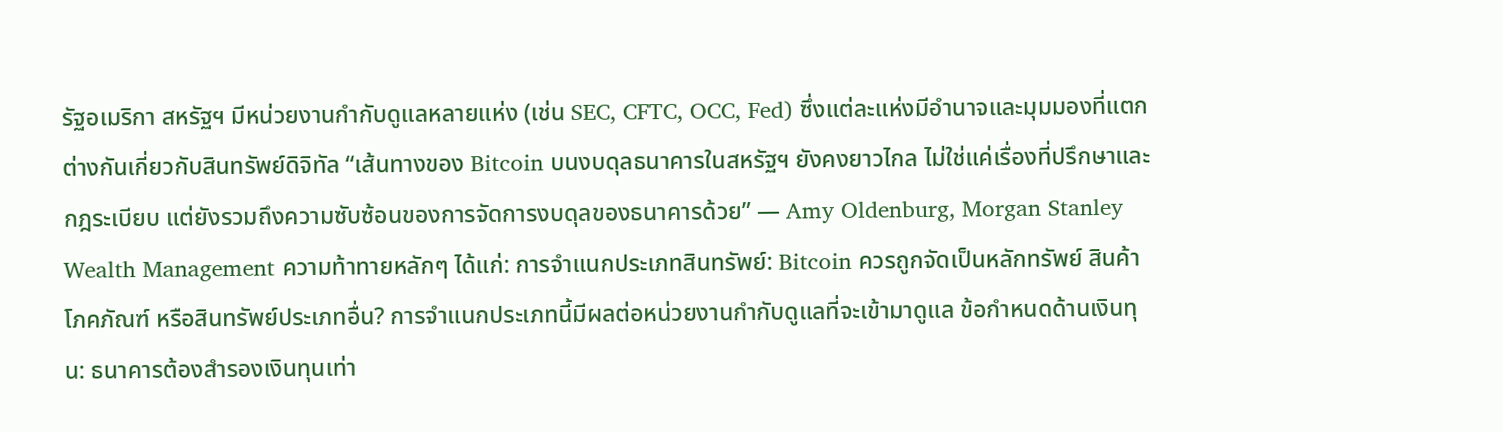รัฐอเมริกา สหรัฐฯ มีหน่วยงานกำกับดูแลหลายแห่ง (เช่น SEC, CFTC, OCC, Fed) ซึ่งแต่ละแห่งมีอำนาจและมุมมองที่แตกต่างกันเกี่ยวกับสินทรัพย์ดิจิทัล “เส้นทางของ Bitcoin บนงบดุลธนาคารในสหรัฐฯ ยังคงยาวไกล ไม่ใช่แค่เรื่องที่ปรึกษาและกฎระเบียบ แต่ยังรวมถึงความซับซ้อนของการจัดการงบดุลของธนาคารด้วย” — Amy Oldenburg, Morgan Stanley Wealth Management ความท้าทายหลักๆ ได้แก่: การจำแนกประเภทสินทรัพย์: Bitcoin ควรถูกจัดเป็นหลักทรัพย์ สินค้าโภคภัณฑ์ หรือสินทรัพย์ประเภทอื่น? การจำแนกประเภทนี้มีผลต่อหน่วยงานกำกับดูแลที่จะเข้ามาดูแล ข้อกำหนดด้านเงินทุน: ธนาคารต้องสำรองเงินทุนเท่า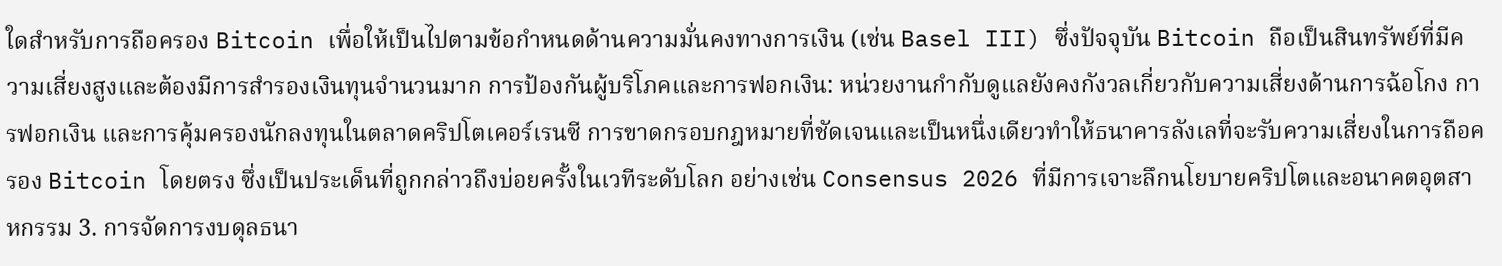ใดสำหรับการถือครอง Bitcoin เพื่อให้เป็นไปตามข้อกำหนดด้านความมั่นคงทางการเงิน (เช่น Basel III) ซึ่งปัจจุบัน Bitcoin ถือเป็นสินทรัพย์ที่มีความเสี่ยงสูงและต้องมีการสำรองเงินทุนจำนวนมาก การป้องกันผู้บริโภคและการฟอกเงิน: หน่วยงานกำกับดูแลยังคงกังวลเกี่ยวกับความเสี่ยงด้านการฉ้อโกง การฟอกเงิน และการคุ้มครองนักลงทุนในตลาดคริปโตเคอร์เรนซี การขาดกรอบกฎหมายที่ชัดเจนและเป็นหนึ่งเดียวทำให้ธนาคารลังเลที่จะรับความเสี่ยงในการถือครอง Bitcoin โดยตรง ซึ่งเป็นประเด็นที่ถูกกล่าวถึงบ่อยครั้งในเวทีระดับโลก อย่างเช่น Consensus 2026 ที่มีการเจาะลึกนโยบายคริปโตและอนาคตอุตสาหกรรม 3. การจัดการงบดุลธนา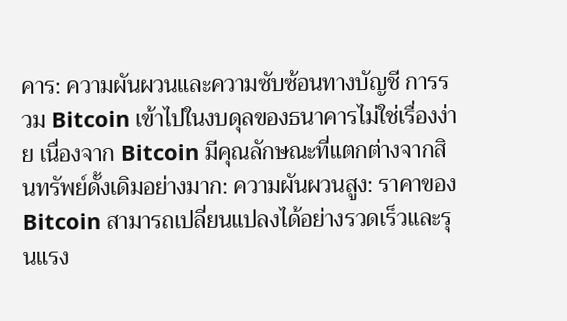คาร: ความผันผวนและความซับซ้อนทางบัญชี การรวม Bitcoin เข้าไปในงบดุลของธนาคารไม่ใช่เรื่องง่าย เนื่องจาก Bitcoin มีคุณลักษณะที่แตกต่างจากสินทรัพย์ดั้งเดิมอย่างมาก: ความผันผวนสูง: ราคาของ Bitcoin สามารถเปลี่ยนแปลงได้อย่างรวดเร็วและรุนแรง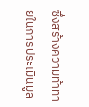ซึ่งสร้างความท้าทายในการประเมินมูล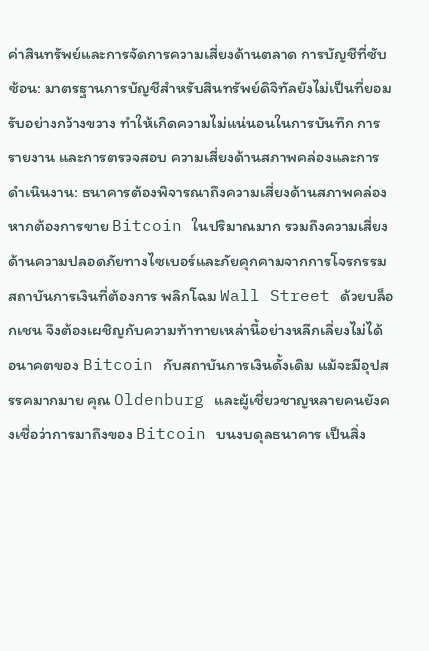ค่าสินทรัพย์และการจัดการความเสี่ยงด้านตลาด การบัญชีที่ซับซ้อน: มาตรฐานการบัญชีสำหรับสินทรัพย์ดิจิทัลยังไม่เป็นที่ยอมรับอย่างกว้างขวาง ทำให้เกิดความไม่แน่นอนในการบันทึก การรายงาน และการตรวจสอบ ความเสี่ยงด้านสภาพคล่องและการดำเนินงาน: ธนาคารต้องพิจารณาถึงความเสี่ยงด้านสภาพคล่องหากต้องการขาย Bitcoin ในปริมาณมาก รวมถึงความเสี่ยงด้านความปลอดภัยทางไซเบอร์และภัยคุกคามจากการโจรกรรม สถาบันการเงินที่ต้องการ พลิกโฉม Wall Street ด้วยบล็อกเชน จึงต้องเผชิญกับความท้าทายเหล่านี้อย่างหลีกเลี่ยงไม่ได้ อนาคตของ Bitcoin กับสถาบันการเงินดั้งเดิม แม้จะมีอุปสรรคมากมาย คุณ Oldenburg และผู้เชี่ยวชาญหลายคนยังคงเชื่อว่าการมาถึงของ Bitcoin บนงบดุลธนาคาร เป็นสิ่ง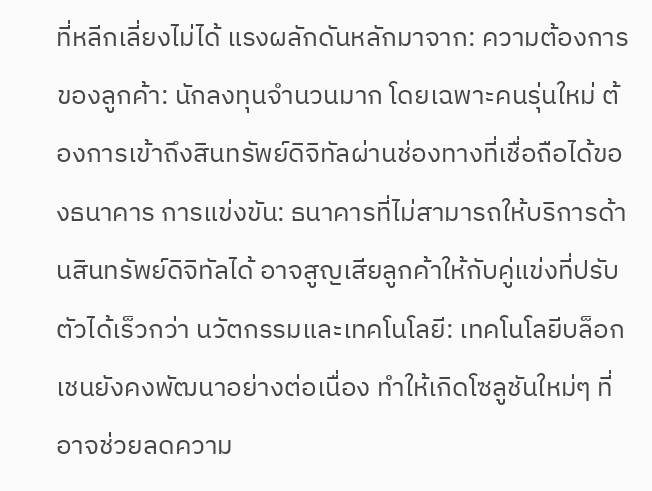ที่หลีกเลี่ยงไม่ได้ แรงผลักดันหลักมาจาก: ความต้องการของลูกค้า: นักลงทุนจำนวนมาก โดยเฉพาะคนรุ่นใหม่ ต้องการเข้าถึงสินทรัพย์ดิจิทัลผ่านช่องทางที่เชื่อถือได้ของธนาคาร การแข่งขัน: ธนาคารที่ไม่สามารถให้บริการด้านสินทรัพย์ดิจิทัลได้ อาจสูญเสียลูกค้าให้กับคู่แข่งที่ปรับตัวได้เร็วกว่า นวัตกรรมและเทคโนโลยี: เทคโนโลยีบล็อกเชนยังคงพัฒนาอย่างต่อเนื่อง ทำให้เกิดโซลูชันใหม่ๆ ที่อาจช่วยลดความ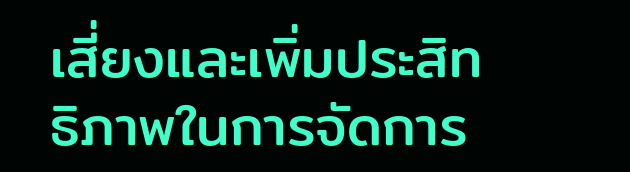เสี่ยงและเพิ่มประสิทธิภาพในการจัดการ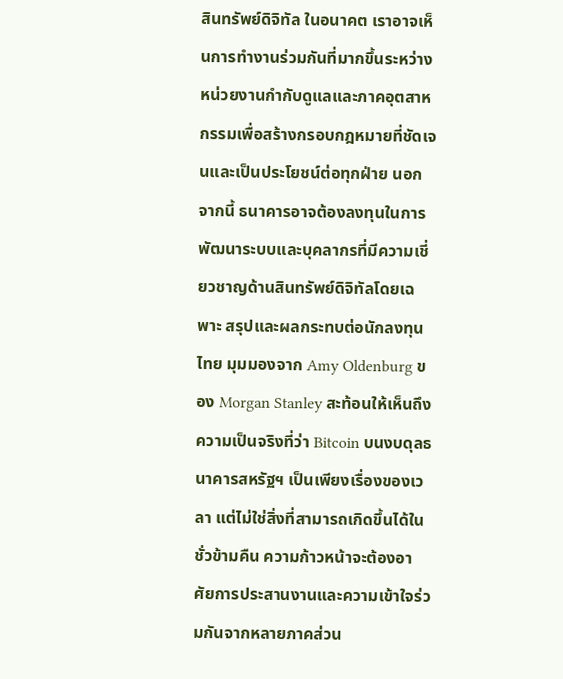สินทรัพย์ดิจิทัล ในอนาคต เราอาจเห็นการทำงานร่วมกันที่มากขึ้นระหว่างหน่วยงานกำกับดูแลและภาคอุตสาหกรรมเพื่อสร้างกรอบกฎหมายที่ชัดเจนและเป็นประโยชน์ต่อทุกฝ่าย นอกจากนี้ ธนาคารอาจต้องลงทุนในการพัฒนาระบบและบุคลากรที่มีความเชี่ยวชาญด้านสินทรัพย์ดิจิทัลโดยเฉพาะ สรุปและผลกระทบต่อนักลงทุนไทย มุมมองจาก Amy Oldenburg ของ Morgan Stanley สะท้อนให้เห็นถึงความเป็นจริงที่ว่า Bitcoin บนงบดุลธนาคารสหรัฐฯ เป็นเพียงเรื่องของเวลา แต่ไม่ใช่สิ่งที่สามารถเกิดขึ้นได้ในชั่วข้ามคืน ความก้าวหน้าจะต้องอาศัยการประสานงานและความเข้าใจร่วมกันจากหลายภาคส่วน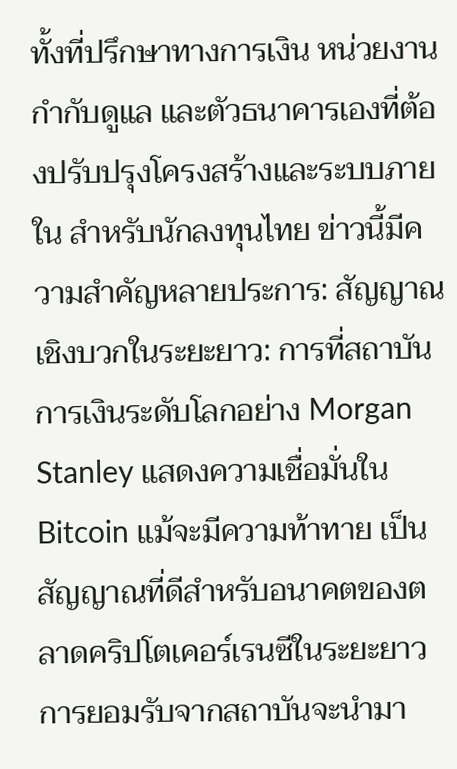ทั้งที่ปรึกษาทางการเงิน หน่วยงานกำกับดูแล และตัวธนาคารเองที่ต้องปรับปรุงโครงสร้างและระบบภายใน สำหรับนักลงทุนไทย ข่าวนี้มีความสำคัญหลายประการ: สัญญาณเชิงบวกในระยะยาว: การที่สถาบันการเงินระดับโลกอย่าง Morgan Stanley แสดงความเชื่อมั่นใน Bitcoin แม้จะมีความท้าทาย เป็นสัญญาณที่ดีสำหรับอนาคตของตลาดคริปโตเคอร์เรนซีในระยะยาว การยอมรับจากสถาบันจะนำมา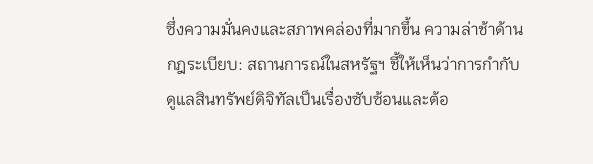ซึ่งความมั่นคงและสภาพคล่องที่มากขึ้น ความล่าช้าด้านกฎระเบียบ: สถานการณ์ในสหรัฐฯ ชี้ให้เห็นว่าการกำกับดูแลสินทรัพย์ดิจิทัลเป็นเรื่องซับซ้อนและต้อ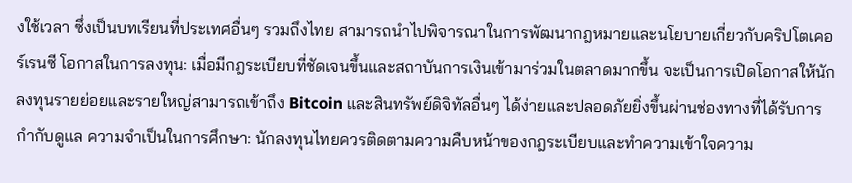งใช้เวลา ซึ่งเป็นบทเรียนที่ประเทศอื่นๆ รวมถึงไทย สามารถนำไปพิจารณาในการพัฒนากฎหมายและนโยบายเกี่ยวกับคริปโตเคอร์เรนซี โอกาสในการลงทุน: เมื่อมีกฎระเบียบที่ชัดเจนขึ้นและสถาบันการเงินเข้ามาร่วมในตลาดมากขึ้น จะเป็นการเปิดโอกาสให้นักลงทุนรายย่อยและรายใหญ่สามารถเข้าถึง Bitcoin และสินทรัพย์ดิจิทัลอื่นๆ ได้ง่ายและปลอดภัยยิ่งขึ้นผ่านช่องทางที่ได้รับการกำกับดูแล ความจำเป็นในการศึกษา: นักลงทุนไทยควรติดตามความคืบหน้าของกฎระเบียบและทำความเข้าใจความ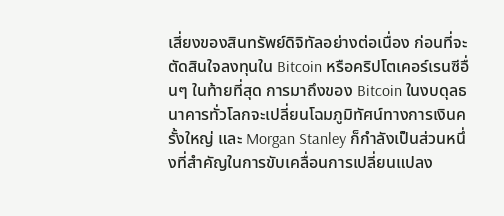เสี่ยงของสินทรัพย์ดิจิทัลอย่างต่อเนื่อง ก่อนที่จะตัดสินใจลงทุนใน Bitcoin หรือคริปโตเคอร์เรนซีอื่นๆ ในท้ายที่สุด การมาถึงของ Bitcoin ในงบดุลธนาคารทั่วโลกจะเปลี่ยนโฉมภูมิทัศน์ทางการเงินครั้งใหญ่ และ Morgan Stanley ก็กำลังเป็นส่วนหนึ่งที่สำคัญในการขับเคลื่อนการเปลี่ยนแปลง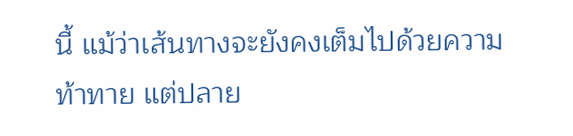นี้ แม้ว่าเส้นทางจะยังคงเต็มไปด้วยความท้าทาย แต่ปลาย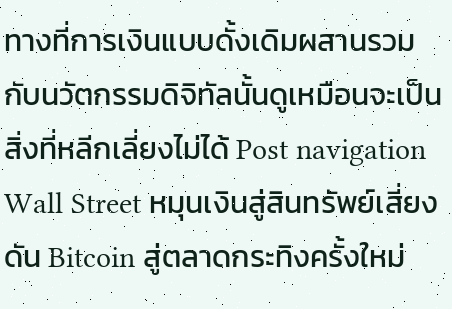ทางที่การเงินแบบดั้งเดิมผสานรวมกับนวัตกรรมดิจิทัลนั้นดูเหมือนจะเป็นสิ่งที่หลีกเลี่ยงไม่ได้ Post navigation Wall Street หมุนเงินสู่สินทรัพย์เสี่ยง ดัน Bitcoin สู่ตลาดกระทิงครั้งใหม่